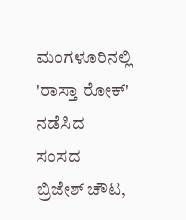ಮಂಗಳೂರಿನಲ್ಲಿ 'ರಾಸ್ತಾ ರೋಕ್' ನಡೆಸಿದ ಸಂಸದ ಬ್ರಿಜೇಶ್ ಚೌಟ,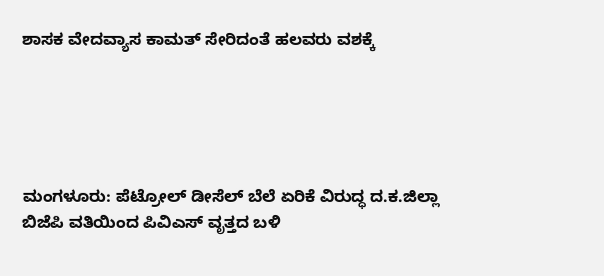ಶಾಸಕ ವೇದವ್ಯಾಸ ಕಾಮತ್ ಸೇರಿದಂತೆ ಹಲವರು ವಶಕ್ಕೆ





ಮಂಗಳೂರು: ಪೆಟ್ರೋಲ್ ಡೀಸೆಲ್ ಬೆಲೆ ಏರಿಕೆ ವಿರುದ್ಧ ದ.ಕ.ಜಿಲ್ಲಾ ಬಿಜೆಪಿ ವತಿಯಿಂದ ಪಿವಿಎಸ್ ವೃತ್ತದ ಬಳಿ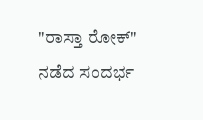"ರಾಸ್ತಾ ರೋಕ್" ನಡೆದ ಸಂದರ್ಭ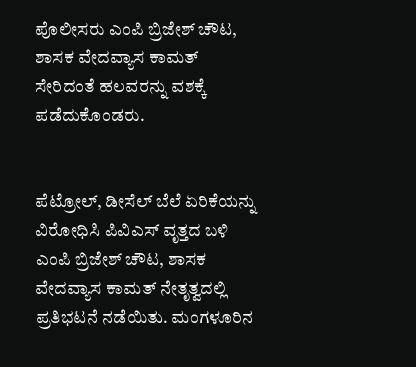ಪೊಲೀಸರು ಎಂಪಿ ಬ್ರಿಜೇಶ್ ಚೌಟ, ಶಾಸಕ ವೇದವ್ಯಾಸ ಕಾಮತ್ ಸೇರಿದಂತೆ ಹಲವರನ್ನು ವಶಕ್ಕೆ ಪಡೆದುಕೊಂಡರು.


ಪೆಟ್ರೋಲ್, ಡೀಸೆಲ್ ಬೆಲೆ ಏರಿಕೆಯನ್ನು ವಿರೋಧಿಸಿ ಪಿವಿಎಸ್ ವೃತ್ತದ ಬಳಿ ಎಂಪಿ ಬ್ರಿಜೇಶ್ ಚೌಟ, ಶಾಸಕ ವೇದವ್ಯಾಸ ಕಾಮತ್ ನೇತೃತ್ವದಲ್ಲಿ ಪ್ರತಿಭಟನೆ ನಡೆಯಿತು. ಮಂಗಳೂರಿನ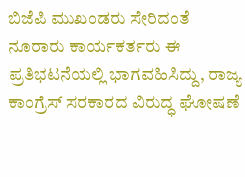ಬಿಜೆಪಿ ಮುಖಂಡರು ಸೇರಿದಂತೆ ನೂರಾರು ಕಾರ್ಯಕರ್ತರು ಈ ಪ್ರತಿಭಟನೆಯಲ್ಲಿ ಭಾಗವಹಿಸಿದ್ದು, ರಾಜ್ಯ ಕಾಂಗ್ರೆಸ್ ಸರಕಾರದ ವಿರುದ್ಧ ಘೋಷಣೆ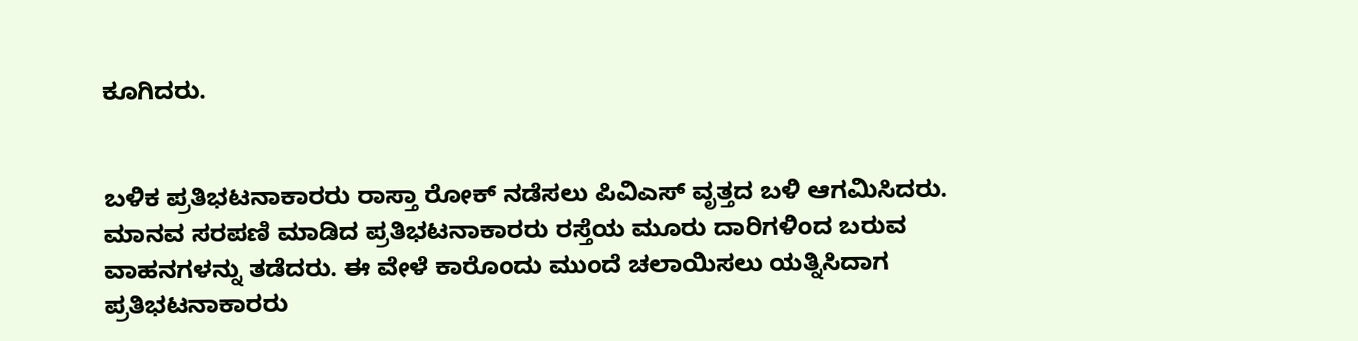ಕೂಗಿದರು.


ಬಳಿಕ ಪ್ರತಿಭಟನಾಕಾರರು ರಾಸ್ತಾ ರೋಕ್ ನಡೆಸಲು ಪಿವಿಎಸ್ ವೃತ್ತದ ಬಳಿ ಆಗಮಿಸಿದರು. ಮಾನವ ಸರಪಣಿ ಮಾಡಿದ ಪ್ರತಿಭಟನಾಕಾರರು ರಸ್ತೆಯ ಮೂರು ದಾರಿಗಳಿಂದ ಬರುವ ವಾಹನಗಳನ್ನು ತಡೆದರು. ಈ ವೇಳೆ ಕಾರೊಂದು ಮುಂದೆ ಚಲಾಯಿಸಲು ಯತ್ನಿಸಿದಾಗ ಪ್ರತಿಭಟನಾಕಾರರು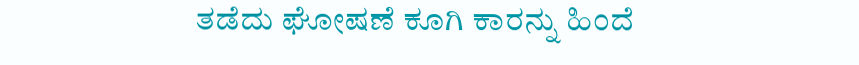ತಡೆದು ಘೋಷಣೆ ಕೂಗಿ ಕಾರನ್ನು ಹಿಂದೆ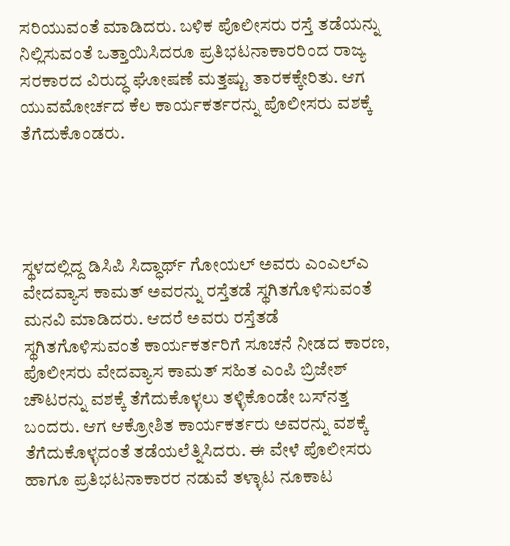ಸರಿಯುವಂತೆ ಮಾಡಿದರು. ಬಳಿಕ ಪೊಲೀಸರು ರಸ್ತೆ ತಡೆಯನ್ನು ನಿಲ್ಲಿಸುವಂತೆ ಒತ್ತಾಯಿಸಿದರೂ ಪ್ರತಿಭಟನಾಕಾರರಿಂದ ರಾಜ್ಯ ಸರಕಾರದ ವಿರುದ್ಧ ಘೋಷಣೆ ಮತ್ತಷ್ಟು ತಾರಕಕ್ಕೇರಿತು. ಆಗ ಯುವಮೋರ್ಚದ ಕೆಲ ಕಾರ್ಯಕರ್ತರನ್ನು ಪೊಲೀಸರು ವಶಕ್ಕೆ ತೆಗೆದುಕೊಂಡರು.




ಸ್ಥಳದಲ್ಲಿದ್ದ ಡಿಸಿಪಿ ಸಿದ್ಧಾರ್ಥ್ ಗೋಯಲ್ ಅವರು ಎಂಎಲ್ಎ ವೇದವ್ಯಾಸ ಕಾಮತ್ ಅವರನ್ನು ರಸ್ತೆತಡೆ ಸ್ಥಗಿತಗೊಳಿಸುವಂತೆ ಮನವಿ ಮಾಡಿದರು. ಆದರೆ ಅವರು ರಸ್ತೆತಡೆ ಸ್ಥಗಿತಗೊಳಿಸುವಂತೆ ಕಾರ್ಯಕರ್ತರಿಗೆ ಸೂಚನೆ ನೀಡದ ಕಾರಣ, ಪೊಲೀಸರು ವೇದವ್ಯಾಸ ಕಾಮತ್ ಸಹಿತ ಎಂಪಿ ಬ್ರಿಜೇಶ್ ಚೌಟರನ್ನು ವಶಕ್ಕೆ ತೆಗೆದುಕೊಳ್ಳಲು ತಳ್ಳಿಕೊಂಡೇ ಬಸ್‌ನತ್ತ ಬಂದರು. ಆಗ ಆಕ್ರೋಶಿತ ಕಾರ್ಯಕರ್ತರು ಅವರನ್ನು ವಶಕ್ಕೆ ತೆಗೆದುಕೊಳ್ಳದಂತೆ ತಡೆಯಲೆತ್ನಿಸಿದರು. ಈ ವೇಳೆ ಪೊಲೀಸರು ಹಾಗೂ ಪ್ರತಿಭಟನಾಕಾರರ ನಡುವೆ ತಳ್ಳಾಟ ನೂಕಾಟ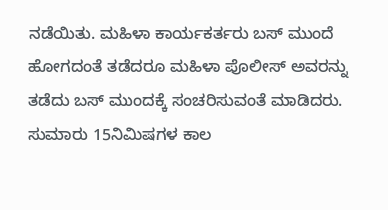ನಡೆಯಿತು. ಮಹಿಳಾ ಕಾರ್ಯಕರ್ತರು ಬಸ್ ಮುಂದೆ ಹೋಗದಂತೆ ತಡೆದರೂ ಮಹಿಳಾ ಪೊಲೀಸ್ ಅವರನ್ನು ತಡೆದು ಬಸ್ ಮುಂದಕ್ಕೆ ಸಂಚರಿಸುವಂತೆ ಮಾಡಿದರು. ಸುಮಾರು 15ನಿಮಿಷಗಳ ಕಾಲ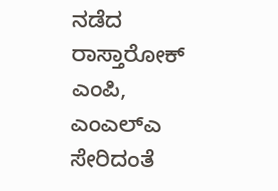ನಡೆದ ರಾಸ್ತಾರೋಕ್ ಎಂಪಿ, ಎಂಎಲ್ಎ ಸೇರಿದಂತೆ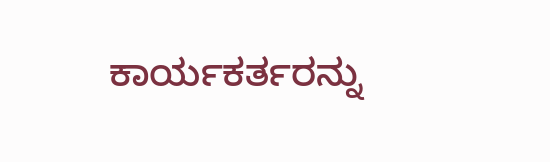ಕಾರ್ಯಕರ್ತರನ್ನು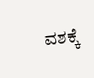ವಶಕ್ಕೆ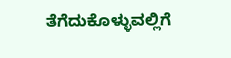ತೆಗೆದುಕೊಳ್ಳುವಲ್ಲಿಗೆ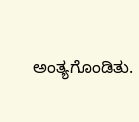ಅಂತ್ಯಗೊಂಡಿತು.